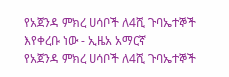የአጀንዳ ምክረ ሀሳቦች ለ4ሺ ጉባኤተኞች እየቀረቡ ነው - ኢዜአ አማርኛ
የአጀንዳ ምክረ ሀሳቦች ለ4ሺ ጉባኤተኞች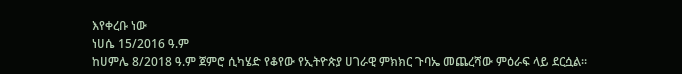እየቀረቡ ነው
ነሀሴ 15/2016 ዓ.ም
ከሀምሌ 8/2018 ዓ.ም ጀምሮ ሲካሄድ የቆየው የኢትዮጵያ ሀገራዊ ምክክር ጉባኤ መጨረሻው ምዕራፍ ላይ ደርሷል።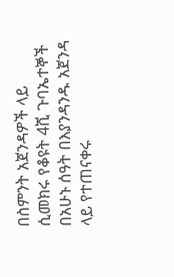በስምንት አጀንዳዎች ላይ ሲመክሩ የቆዩት 4ሺ ጉባኤተኞች በአሁኑ ሰዓት በእያንዳንዱ አጀንዳ ላይ የተጠናቀሩ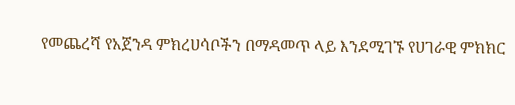የመጨረሻ የአጀንዳ ምክረሀሳቦችን በማዳመጥ ላይ እንደሚገኙ የሀገራዊ ምክክር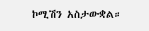ኮሚሽን አስታውቋል።